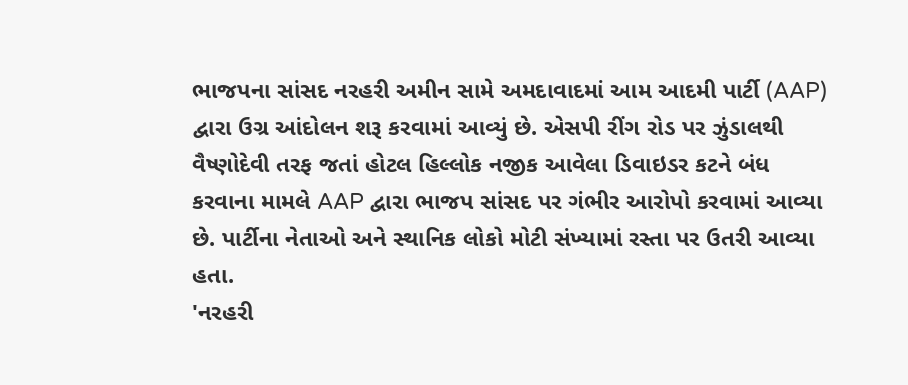ભાજપના સાંસદ નરહરી અમીન સામે અમદાવાદમાં આમ આદમી પાર્ટી (AAP) દ્વારા ઉગ્ર આંદોલન શરૂ કરવામાં આવ્યું છે. એસપી રીંગ રોડ પર ઝુંડાલથી વૈષ્ણોદેવી તરફ જતાં હોટલ હિલ્લોક નજીક આવેલા ડિવાઇડર કટને બંધ કરવાના મામલે AAP દ્વારા ભાજપ સાંસદ પર ગંભીર આરોપો કરવામાં આવ્યા છે. પાર્ટીના નેતાઓ અને સ્થાનિક લોકો મોટી સંખ્યામાં રસ્તા પર ઉતરી આવ્યા હતા.
'નરહરી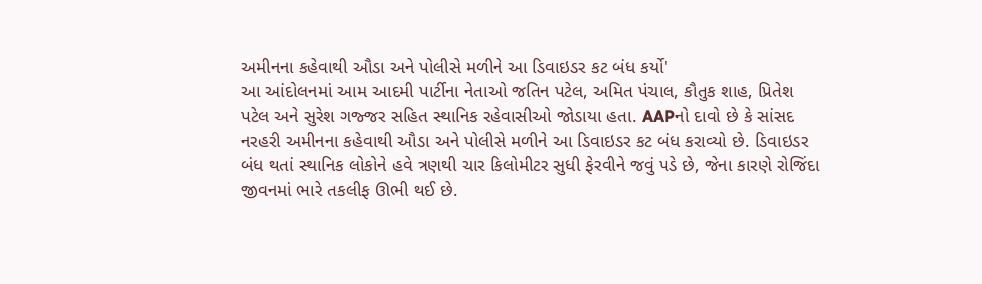અમીનના કહેવાથી ઔડા અને પોલીસે મળીને આ ડિવાઇડર કટ બંધ કર્યો'
આ આંદોલનમાં આમ આદમી પાર્ટીના નેતાઓ જતિન પટેલ, અમિત પંચાલ, કૌતુક શાહ, પ્રિતેશ પટેલ અને સુરેશ ગજ્જર સહિત સ્થાનિક રહેવાસીઓ જોડાયા હતા. AAPનો દાવો છે કે સાંસદ નરહરી અમીનના કહેવાથી ઔડા અને પોલીસે મળીને આ ડિવાઇડર કટ બંધ કરાવ્યો છે. ડિવાઇડર બંધ થતાં સ્થાનિક લોકોને હવે ત્રણથી ચાર કિલોમીટર સુધી ફેરવીને જવું પડે છે, જેના કારણે રોજિંદા જીવનમાં ભારે તકલીફ ઊભી થઈ છે.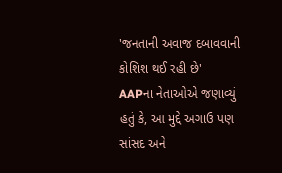'જનતાની અવાજ દબાવવાની કોશિશ થઈ રહી છે'
AAPના નેતાઓએ જણાવ્યું હતું કે, આ મુદ્દે અગાઉ પણ સાંસદ અને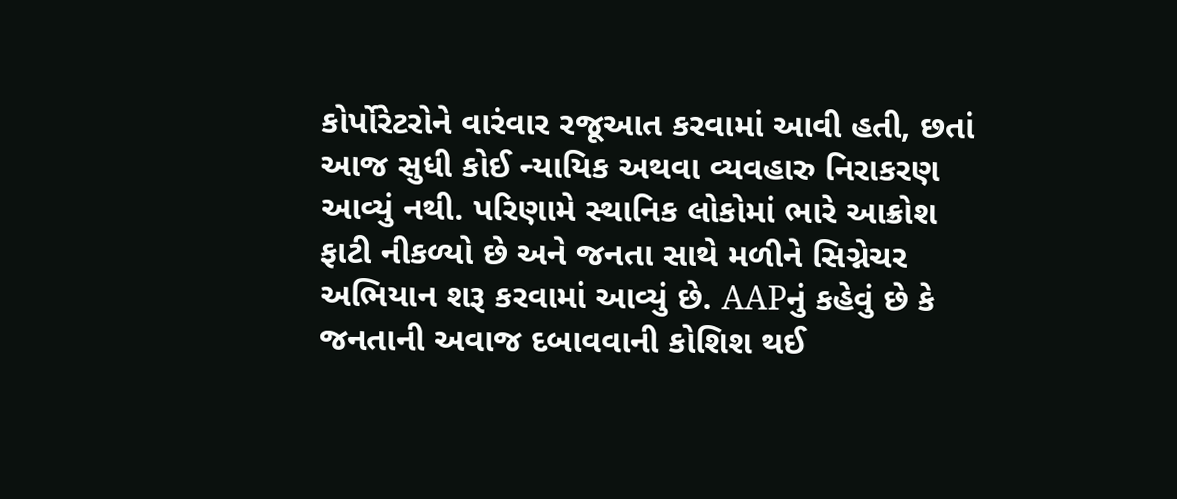કોર્પોરેટરોને વારંવાર રજૂઆત કરવામાં આવી હતી, છતાં આજ સુધી કોઈ ન્યાયિક અથવા વ્યવહારુ નિરાકરણ આવ્યું નથી. પરિણામે સ્થાનિક લોકોમાં ભારે આક્રોશ ફાટી નીકળ્યો છે અને જનતા સાથે મળીને સિગ્નેચર અભિયાન શરૂ કરવામાં આવ્યું છે. AAPનું કહેવું છે કે જનતાની અવાજ દબાવવાની કોશિશ થઈ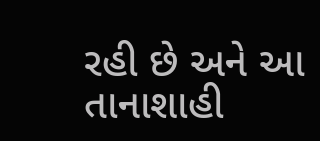રહી છે અને આ તાનાશાહી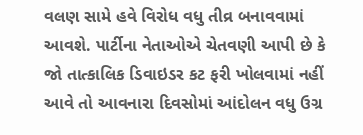વલણ સામે હવે વિરોધ વધુ તીવ્ર બનાવવામાં આવશે. પાર્ટીના નેતાઓએ ચેતવણી આપી છે કે જો તાત્કાલિક ડિવાઇડર કટ ફરી ખોલવામાં નહીં આવે તો આવનારા દિવસોમાં આંદોલન વધુ ઉગ્ર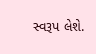સ્વરૂપ લેશે.